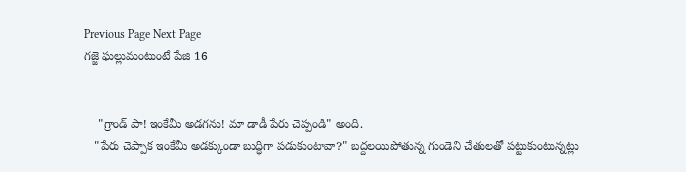Previous Page Next Page
గజ్జె ఘల్లుమంటుంటే పేజి 16


    "గ్రాండ్ పా! ఇంకేమీ అడగను! మా డాడీ పేరు చెప్పండి" అంది.
   "పేరు చెప్పాక ఇంకేమీ అడక్కుండా బుద్ధిగా పడుకుంటావా?" బద్దలయిపోతున్న గుండెని చేతులతో పట్టుకుంటున్నట్లు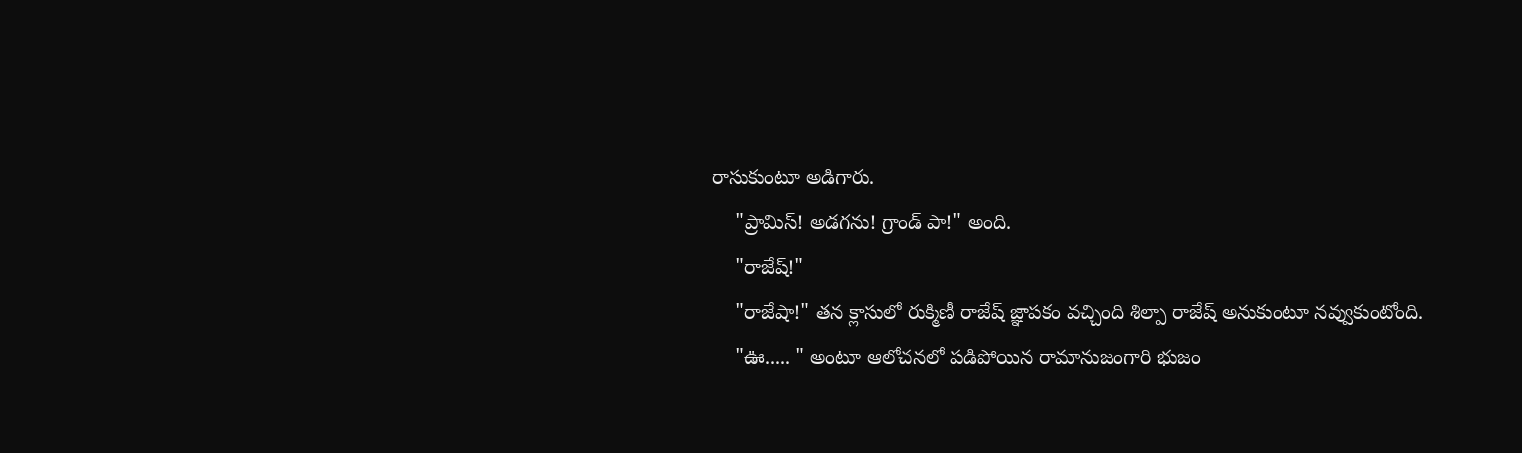రాసుకుంటూ అడిగారు.
    "ప్రామిస్! అడగను! గ్రాండ్ పా!" అంది.
    "రాజేష్!"
    "రాజేషా!" తన క్లాసులో రుక్మిణీ రాజేష్ జ్ఞాపకం వచ్చింది శిల్పా రాజేష్ అనుకుంటూ నవ్వుకుంటోంది.
    "ఊ..... " అంటూ ఆలోచనలో పడిపోయిన రామానుజంగారి భుజం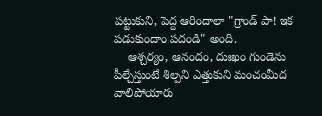పట్టుకుని, పెద్ద ఆరిందాలా "గ్రాండ్ పా! ఇక పడుకుందాం పదండి" అంది.
    ఆశ్చర్యం, ఆనందం, దుఃఖం గుండెను పీల్చేస్తుంటే శిల్పని ఎత్తుకుని మంచంమీద వాలిపోయారు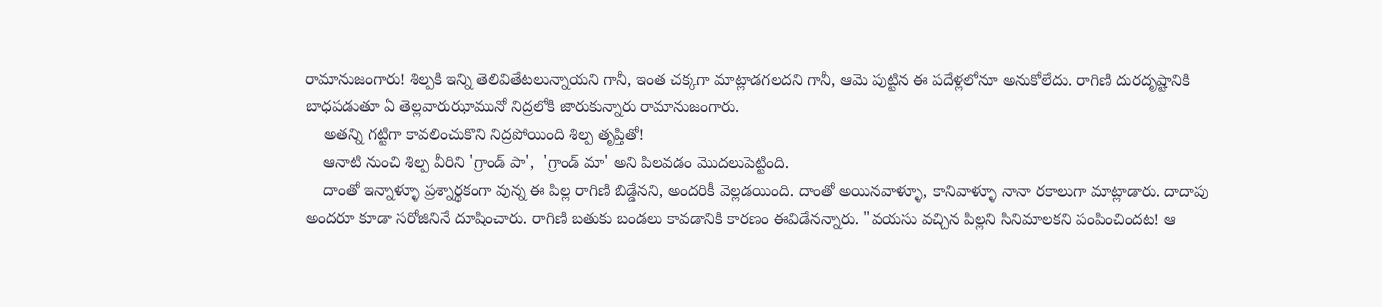రామానుజంగారు! శిల్పకి ఇన్ని తెలివితేటలున్నాయని గానీ, ఇంత చక్కగా మాట్లాడగలదని గానీ, ఆమె పుట్టిన ఈ పదేళ్లలోనూ అనుకోలేదు. రాగిణి దురదృష్టానికి బాధపడుతూ ఏ తెల్లవారుఝామునో నిద్రలోకి జారుకున్నారు రామానుజంగారు.
    అతన్ని గట్టిగా కావలించుకొని నిద్రపోయింది శిల్ప తృప్తితో!
    ఆనాటి నుంచి శిల్ప వీరిని 'గ్రాండ్ పా',  'గ్రాండ్ మా' అని పిలవడం మొదలుపెట్టింది.
    దాంతో ఇన్నాళ్ళూ ప్రశ్నార్థకంగా వున్న ఈ పిల్ల రాగిణి బిడ్డేనని, అందరికీ వెల్లడయింది. దాంతో అయినవాళ్ళూ, కానివాళ్ళూ నానా రకాలుగా మాట్లాడారు. దాదాపు అందరూ కూడా సరోజినినే దూషించారు. రాగిణి బతుకు బండలు కావడానికి కారణం ఈవిడేనన్నారు. "వయసు వచ్చిన పిల్లని సినిమాలకని పంపించిందట! ఆ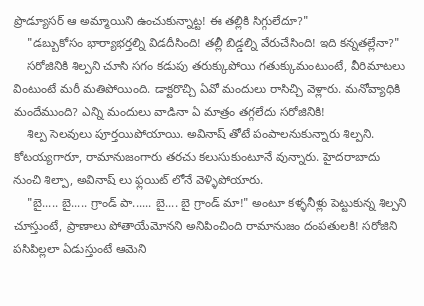ప్రొడ్యూసర్ ఆ అమ్మాయిని ఉంచుకున్నాట్ట! ఈ తల్లికి సిగ్గులేదూ?"
    "డబ్బుకోసం భార్యాభర్తల్ని విడదీసింది! తల్లీ బిడ్డల్ని వేరుచేసింది! ఇది కన్నతల్లేనా?"
    సరోజినికి శిల్పని చూసి సగం కడుపు తరుక్కుపోయి గతుక్కుమంటుంటే, వీరిమాటలు వింటుంటే మరీ మతిపోయింది. డాక్టరొచ్చి ఏవో మందులు రాసిచ్చి వెళ్లారు. మనోవ్యాధికి మందేముంది? ఎన్ని మందులు వాడినా ఏ మాత్రం తగ్గలేదు సరోజినికి!
    శిల్ప సెలవులు పూర్తయిపోయాయి. అవినాష్ తోటే పంపాలనుకున్నారు శిల్పని. కోటయ్యగారూ, రామానుజంగారు తరచు కలుసుకుంటూనే వున్నారు. హైదరాబాదు నుంచి శిల్పా, అవినాష్ లు ఫ్లయిట్ లోనే వెళ్ళిపోయారు.
    "బై..... బై..... గ్రాండ్ పా...... బై.... బై గ్రాండ్ మా!" అంటూ కళ్ళనీళ్లు పెట్టుకున్న శిల్పని చూస్తుంటే, ప్రాణాలు పోతాయేమోనని అనిపించింది రామానుజం దంపతులకి! సరోజిని పసిపిల్లలా ఏడుస్తుంటే ఆమెని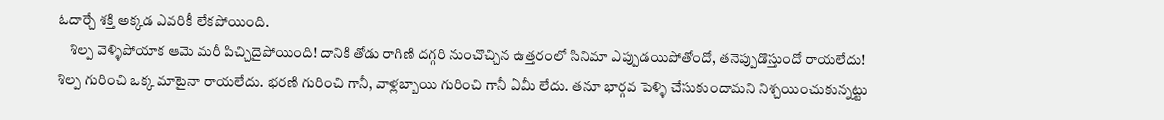ఓదార్చే శక్తి అక్కడ ఎవరికీ లేకపోయింది.
    శిల్ప వెళ్ళిపోయాక ఆమె మరీ పిచ్చిదైపోయింది! దానికి తోడు రాగిణి దగ్గరి నుంచొచ్చిన ఉత్తరంలో సినిమా ఎప్పుడయిపోతోందో, తనెప్పుడొస్తుందో రాయలేదు! శిల్ప గురించి ఒక్క మాటైనా రాయలేదు. భరణి గురించి గానీ, వాళ్లబ్బాయి గురించి గానీ ఏమీ లేదు. తనూ భార్గవ పెళ్ళి చేసుకుందామని నిశ్చయించుకున్నట్టు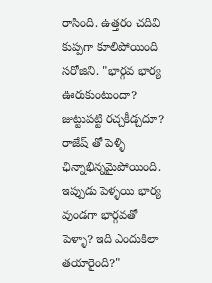రాసింది. ఉత్తరం చదివి కుప్పగా కూలిపోయింది సరోజిని. "భార్గవ భార్య ఊరుకుంటుందా? జుట్టుపట్టి రచ్చకీడ్చదూ? రాజేష్ తో పెళ్ళి ఛిన్నాభిన్నమైపోయింది. ఇప్పుడు పెళ్ళయి భార్య వుండగా భార్గవతో పెళ్ళా? ఇది ఎందుకిలా తయారైంది?"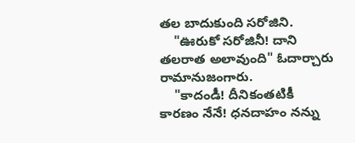తల బాదుకుంది సరోజిని.
    "ఊరుకో సరోజినీ! దాని తలరాత అలావుంది" ఓదార్చారు రామానుజంగారు.
    "కాదండీ! దీనికంతటికీ కారణం నేనే! ధనదాహం నన్ను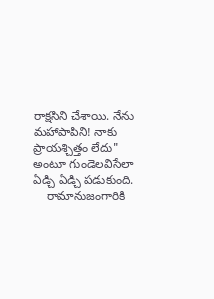రాక్షసిని చేశాయి. నేను మహాపాపిని! నాకు ప్రాయశ్చిత్తం లేదు" అంటూ గుండెలవిసేలా ఏడ్చి ఏడ్చి పడుకుంది.
    రామానుజంగారికి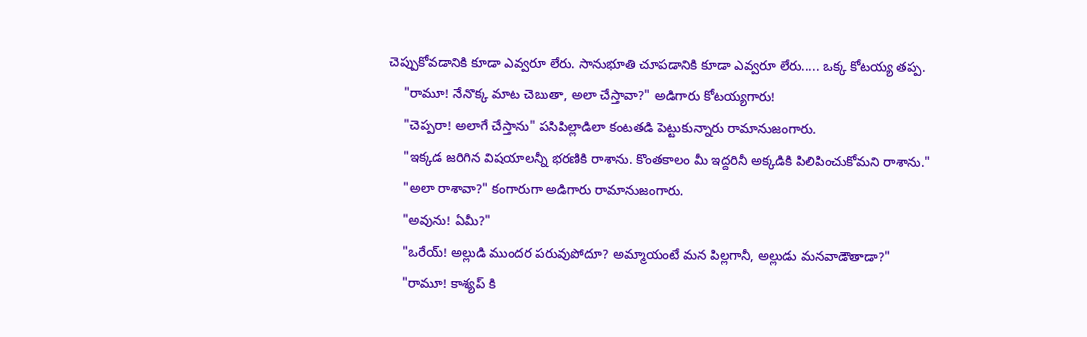చెప్పుకోవడానికి కూడా ఎవ్వరూ లేరు. సానుభూతి చూపడానికి కూడా ఎవ్వరూ లేరు..... ఒక్క కోటయ్య తప్ప.
    "రామూ! నేనొక్క మాట చెబుతా, అలా చేస్తావా?" అడిగారు కోటయ్యగారు!
    "చెప్పరా! అలాగే చేస్తాను" పసిపిల్లాడిలా కంటతడి పెట్టుకున్నారు రామానుజంగారు.
    "ఇక్కడ జరిగిన విషయాలన్నీ భరణికి రాశాను. కొంతకాలం మీ ఇద్దరినీ అక్కడికి పిలిపించుకోమని రాశాను."
    "అలా రాశావా?" కంగారుగా అడిగారు రామానుజంగారు.
    "అవును! ఏమీ?"
    "ఒరేయ్! అల్లుడి ముందర పరువుపోదూ? అమ్మాయంటే మన పిల్లగానీ, అల్లుడు మనవాడౌతాడా?"
    "రామూ! కాశ్యప్ కి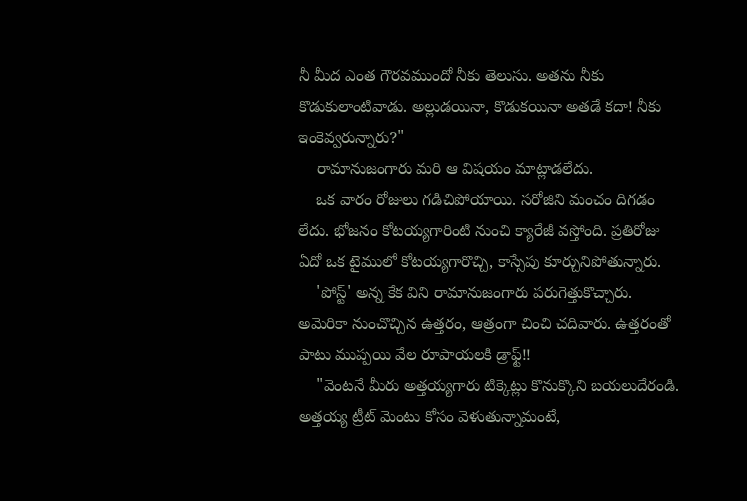నీ మీద ఎంత గౌరవముందో నీకు తెలుసు. అతను నీకు కొడుకులాంటివాడు. అల్లుడయినా, కొడుకయినా అతడే కదా! నీకు ఇంకెవ్వరున్నారు?"
    రామానుజంగారు మరి ఆ విషయం మాట్లాడలేదు.
    ఒక వారం రోజులు గడిచిపోయాయి. సరోజిని మంచం దిగడం లేదు. భోజనం కోటయ్యగారింటి నుంచి క్యారేజీ వస్తోంది. ప్రతిరోజు ఏదో ఒక టైములో కోటయ్యగారొచ్చి, కాస్సేపు కూర్చునిపోతున్నారు.
    'పోస్ట్' అన్న కేక విని రామానుజంగారు పరుగెత్తుకొచ్చారు. అమెరికా నుంచొచ్చిన ఉత్తరం, ఆత్రంగా చించి చదివారు. ఉత్తరంతో పాటు ముప్పయి వేల రూపాయలకి డ్రాఫ్ట్!!
    "వెంటనే మీరు అత్తయ్యగారు టిక్కెట్లు కొనుక్కొని బయలుదేరండి. అత్తయ్య ట్రీట్ మెంటు కోసం వెళుతున్నామంటే,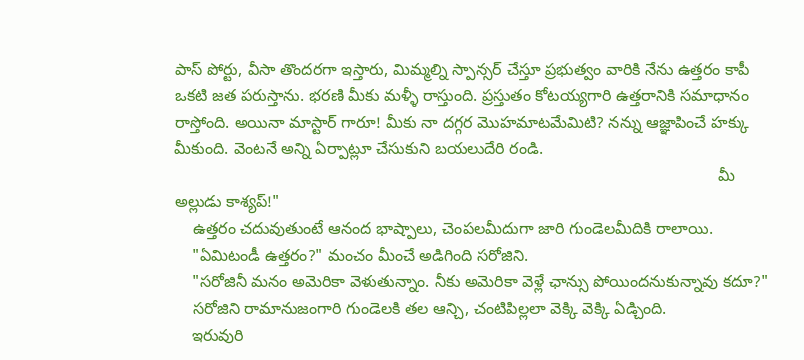పాస్ పోర్టు, వీసా తొందరగా ఇస్తారు, మిమ్మల్ని స్పాన్సర్ చేస్తూ ప్రభుత్వం వారికి నేను ఉత్తరం కాపీ ఒకటి జత పరుస్తాను. భరణి మీకు మళ్ళీ రాస్తుంది. ప్రస్తుతం కోటయ్యగారి ఉత్తరానికి సమాధానం రాస్తోంది. అయినా మాస్టార్ గారూ! మీకు నా దగ్గర మొహమాటమేమిటి? నన్ను ఆజ్ఞాపించే హక్కు మీకుంది. వెంటనే అన్ని ఏర్పాట్లూ చేసుకుని బయలుదేరి రండి.
                                                                                                                        మీ అల్లుడు కాశ్యప్!"
    ఉత్తరం చదువుతుంటే ఆనంద భాష్పాలు, చెంపలమీదుగా జారి గుండెలమీదికి రాలాయి.
    "ఏమిటండీ ఉత్తరం?" మంచం మీంచే అడిగింది సరోజిని.
    "సరోజినీ మనం అమెరికా వెళుతున్నాం. నీకు అమెరికా వెళ్లే ఛాన్సు పోయిందనుకున్నావు కదూ?"
    సరోజిని రామానుజంగారి గుండెలకి తల ఆన్చి, చంటిపిల్లలా వెక్కి వెక్కి ఏడ్చింది.
    ఇరువురి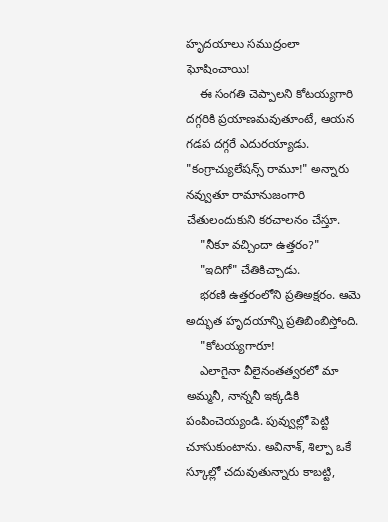హృదయాలు సముద్రంలా ఘోషించాయి!
    ఈ సంగతి చెప్పాలని కోటయ్యగారి దగ్గరికి ప్రయాణమవుతూంటే, ఆయన గడప దగ్గరే ఎదురయ్యాడు. "కంగ్రాచ్యులేషన్స్ రామూ!" అన్నారు నవ్వుతూ రామానుజంగారి చేతులందుకుని కరచాలనం చేస్తూ.
    "నీకూ వచ్చిందా ఉత్తరం?"
    "ఇదిగో" చేతికిచ్చాడు.
    భరణి ఉత్తరంలోని ప్రతిఅక్షరం. ఆమె అద్భుత హృదయాన్ని ప్రతిబింబిస్తోంది.
    "కోటయ్యగారూ!
    ఎలాగైనా వీలైనంతత్వరలో మా అమ్మనీ, నాన్ననీ ఇక్కడికి పంపించెయ్యండి. పువ్వుల్లో పెట్టి చూసుకుంటాను. అవినాశ్, శిల్పా ఒకే స్కూల్లో చదువుతున్నారు కాబట్టి,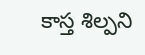కాస్త శిల్పని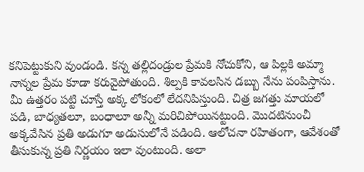కనిపెట్టుకుని వుండండి. కన్న తల్లిదండ్రుల ప్రేమకి నోచుకోని, ఆ పిల్లకి అమ్మా నాన్నల ప్రేమ కూడా కరువైపోతుంది. శిల్పకి కావలసిన డబ్బు నేను పంపిస్తాను. మీ ఉత్తరం పట్టి చూస్తే అక్క లోకంలో లేదనిపిస్తుంది. చిత్ర జగత్తు మాయలో పడి, బాధ్యతలూ, బంధాలూ అన్నీ మరిచిపోయినట్టుంది. మొదటినుంచీ అక్కవేసిన ప్రతి అడుగూ అడుసులోనే పడింది. ఆలోచనా రహితంగా, ఆవేశంతో తీసుకున్న ప్రతి నిర్ణయం ఇలా వుంటుంది. అలా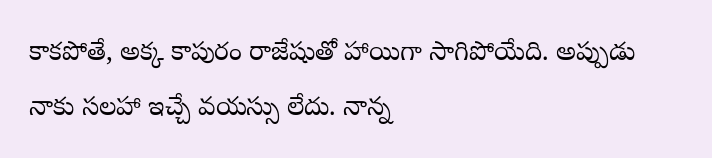కాకపోతే, అక్క కాపురం రాజేషుతో హాయిగా సాగిపోయేది. అప్పుడు నాకు సలహా ఇచ్చే వయస్సు లేదు. నాన్న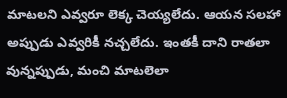మాటలని ఎవ్వరూ లెక్క చెయ్యలేదు. ఆయన సలహా అప్పుడు ఎవ్వరికీ నచ్చలేదు. ఇంతకీ దాని రాతలా వున్నప్పుడు, మంచి మాటలెలా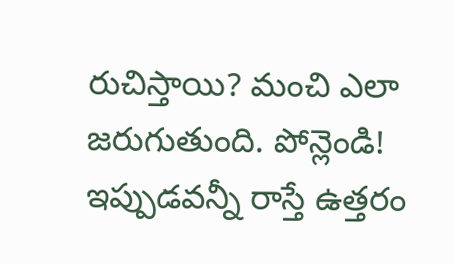రుచిస్తాయి? మంచి ఎలా జరుగుతుంది. పోన్లెండి! ఇప్పుడవన్నీ రాస్తే ఉత్తరం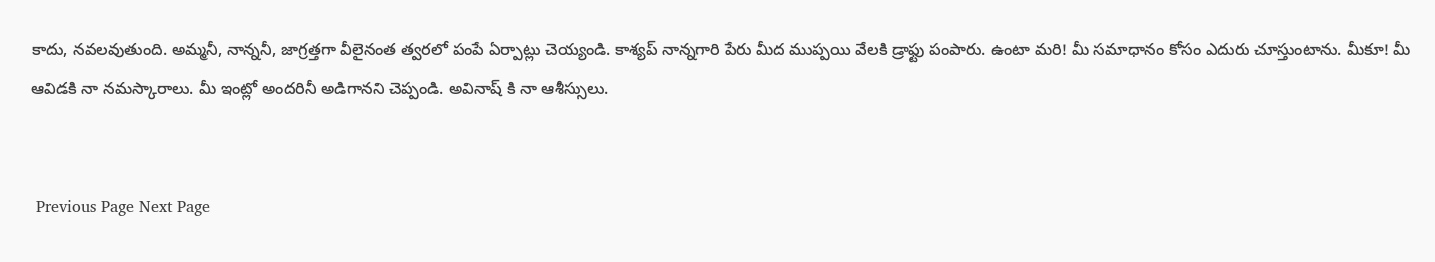కాదు, నవలవుతుంది. అమ్మనీ, నాన్ననీ, జాగ్రత్తగా వీలైనంత త్వరలో పంపే ఏర్పాట్లు చెయ్యండి. కాశ్యప్ నాన్నగారి పేరు మీద ముప్పయి వేలకి డ్రాఫ్టు పంపారు. ఉంటా మరి! మీ సమాధానం కోసం ఎదురు చూస్తుంటాను. మీకూ! మీ ఆవిడకి నా నమస్కారాలు. మీ ఇంట్లో అందరినీ అడిగానని చెప్పండి. అవినాష్ కి నా ఆశీస్సులు.


 Previous Page Next Page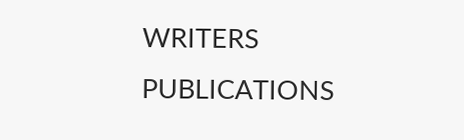WRITERS
PUBLICATIONS